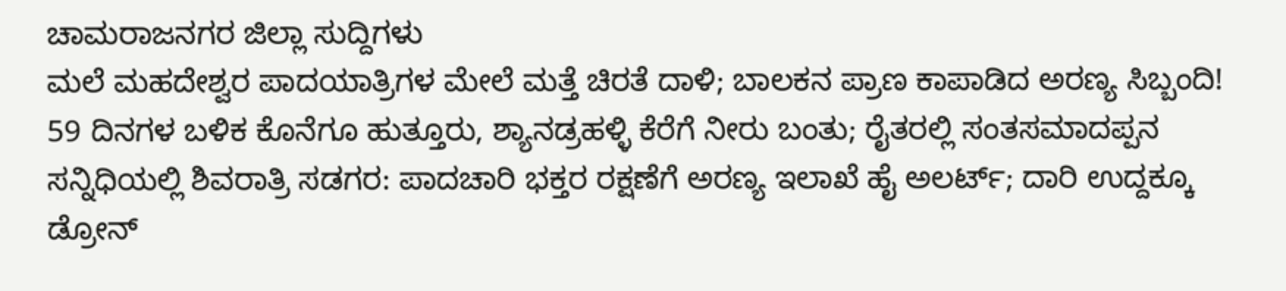ಚಾಮರಾಜನಗರ ಜಿಲ್ಲಾ ಸುದ್ದಿಗಳು
ಮಲೆ ಮಹದೇಶ್ವರ ಪಾದಯಾತ್ರಿಗಳ ಮೇಲೆ ಮತ್ತೆ ಚಿರತೆ ದಾಳಿ; ಬಾಲಕನ ಪ್ರಾಣ ಕಾಪಾಡಿದ ಅರಣ್ಯ ಸಿಬ್ಬಂದಿ!
59 ದಿನಗಳ ಬಳಿಕ ಕೊನೆಗೂ ಹುತ್ತೂರು, ಶ್ಯಾನಡ್ರಹಳ್ಳಿ ಕೆರೆಗೆ ನೀರು ಬಂತು; ರೈತರಲ್ಲಿ ಸಂತಸಮಾದಪ್ಪನ ಸನ್ನಿಧಿಯಲ್ಲಿ ಶಿವರಾತ್ರಿ ಸಡಗರ: ಪಾದಚಾರಿ ಭಕ್ತರ ರಕ್ಷಣೆಗೆ ಅರಣ್ಯ ಇಲಾಖೆ ಹೈ ಅಲರ್ಟ್; ದಾರಿ ಉದ್ದಕ್ಕೂ ಡ್ರೋನ್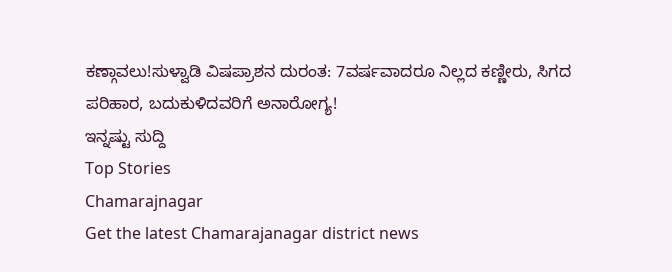ಕಣ್ಗಾವಲು!ಸುಳ್ವಾಡಿ ವಿಷಪ್ರಾಶನ ದುರಂತ: 7ವರ್ಷವಾದರೂ ನಿಲ್ಲದ ಕಣ್ಣೀರು, ಸಿಗದ ಪರಿಹಾರ, ಬದುಕುಳಿದವರಿಗೆ ಅನಾರೋಗ್ಯ!
ಇನ್ನಷ್ಟು ಸುದ್ದಿ
Top Stories
Chamarajnagar
Get the latest Chamarajanagar district news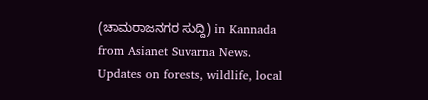(ಚಾಮರಾಜನಗರ ಸುದ್ದಿ) in Kannada from Asianet Suvarna News. Updates on forests, wildlife, local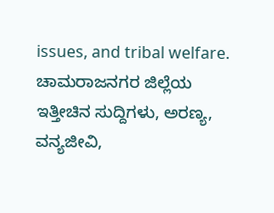issues, and tribal welfare. ಚಾಮರಾಜನಗರ ಜಿಲ್ಲೆಯ ಇತ್ತೀಚಿನ ಸುದ್ದಿಗಳು, ಅರಣ್ಯ, ವನ್ಯಜೀವಿ,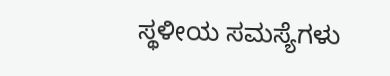ಸ್ಥಳೀಯ ಸಮಸ್ಯೆಗಳು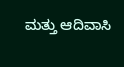ಮತ್ತು ಆದಿವಾಸಿ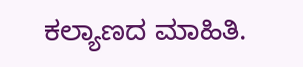ಕಲ್ಯಾಣದ ಮಾಹಿತಿ.